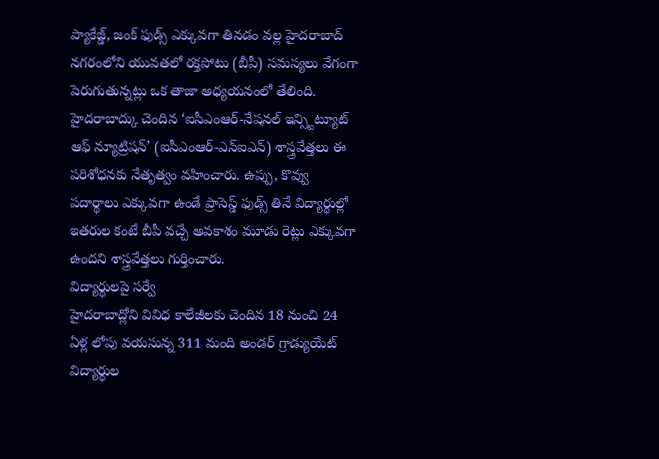ప్యాకేజ్డ్, జంక్ ఫుడ్స్ ఎక్కువగా తినడం వల్ల హైదరాబాద్ నగరంలోని యువతలో రక్తపోటు (బీపీ) సమస్యలు వేగంగా పెరుగుతున్నట్లు ఒక తాజా అధ్యయనంలో తేలింది. హైదరాబాద్కు చెందిన ‘ఐసీఎంఆర్-నేషనల్ ఇన్స్టిట్యూట్ ఆఫ్ న్యూట్రిషన్’ (ఐసీఎంఆర్-ఎన్ఐఎన్) శాస్త్రవేత్తలు ఈ పరిశోధనకు నేతృత్వం వహించారు. ఉప్పు, కొవ్వు పదార్థాలు ఎక్కువగా ఉండే ప్రాసెస్డ్ ఫుడ్స్ తినే విద్యార్థుల్లో ఇతరుల కంటే బీపీ వచ్చే అవకాశం మూడు రెట్లు ఎక్కువగా ఉందని శాస్త్రవేత్తలు గుర్తించారు.
విద్యార్థులపై సర్వే
హైదరాబాద్లోని వివిధ కాలేజీలకు చెందిన 18 నుంచి 24 ఏళ్ల లోపు వయసున్న 311 మంది అండర్ గ్రాడ్యుయేట్ విద్యార్థుల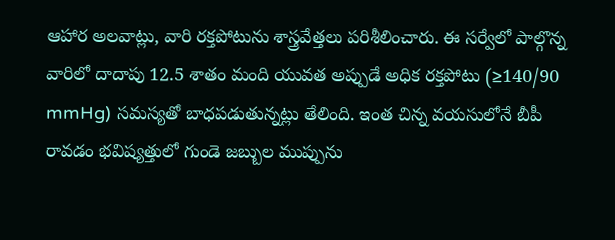ఆహార అలవాట్లు, వారి రక్తపోటును శాస్త్రవేత్తలు పరిశీలించారు. ఈ సర్వేలో పాల్గొన్న వారిలో దాదాపు 12.5 శాతం మంది యువత అప్పుడే అధిక రక్తపోటు (≥140/90 mmHg) సమస్యతో బాధపడుతున్నట్లు తేలింది. ఇంత చిన్న వయసులోనే బీపీ రావడం భవిష్యత్తులో గుండె జబ్బుల ముప్పును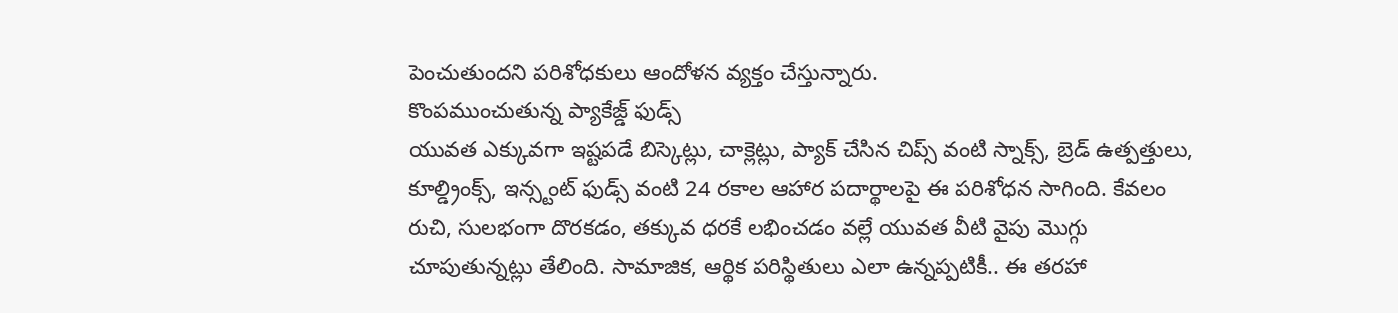పెంచుతుందని పరిశోధకులు ఆందోళన వ్యక్తం చేస్తున్నారు.
కొంపముంచుతున్న ప్యాకేజ్డ్ ఫుడ్స్
యువత ఎక్కువగా ఇష్టపడే బిస్కెట్లు, చాక్లెట్లు, ప్యాక్ చేసిన చిప్స్ వంటి స్నాక్స్, బ్రెడ్ ఉత్పత్తులు, కూల్డ్రింక్స్, ఇన్స్టంట్ ఫుడ్స్ వంటి 24 రకాల ఆహార పదార్థాలపై ఈ పరిశోధన సాగింది. కేవలం రుచి, సులభంగా దొరకడం, తక్కువ ధరకే లభించడం వల్లే యువత వీటి వైపు మొగ్గు చూపుతున్నట్లు తేలింది. సామాజిక, ఆర్థిక పరిస్థితులు ఎలా ఉన్నప్పటికీ.. ఈ తరహా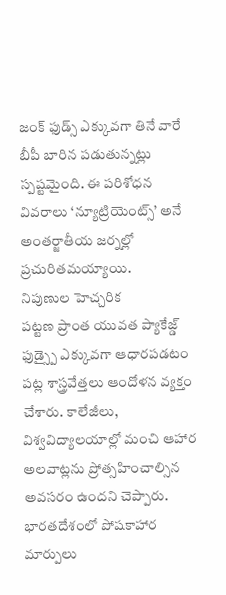జంక్ ఫుడ్స్ ఎక్కువగా తినే వారే బీపీ బారిన పడుతున్నట్లు స్పష్టమైంది. ఈ పరిశోధన వివరాలు ‘న్యూట్రియెంట్స్’ అనే అంతర్జాతీయ జర్నల్లో ప్రచురితమయ్యాయి.
నిపుణుల హెచ్చరిక
పట్టణ ప్రాంత యువత ప్యాకేజ్డ్ ఫుడ్స్పై ఎక్కువగా ఆధారపడటం పట్ల శాస్త్రవేత్తలు ఆందోళన వ్యక్తం చేశారు. కాలేజీలు, విశ్వవిద్యాలయాల్లో మంచి ఆహార అలవాట్లను ప్రోత్సహించాల్సిన అవసరం ఉందని చెప్పారు. భారతదేశంలో పోషకాహార మార్పులు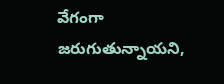వేగంగా జరుగుతున్నాయని,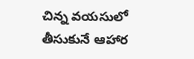చిన్న వయసులో తీసుకునే ఆహార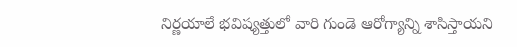నిర్ణయాలే భవిష్యత్తులో వారి గుండె ఆరోగ్యాన్ని శాసిస్తాయని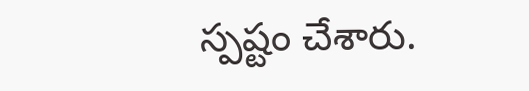స్పష్టం చేశారు.